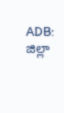ADB: జిల్లా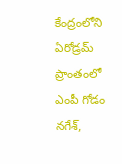కేంద్రంలోని ఏరోడ్రమ్ ప్రాంతంలో ఎంపీ గోడం నగేశ్,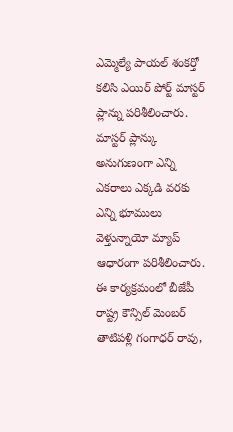ఎమ్మెల్యే పాయల్ శంకర్తో కలిసి ఎయిర్ పోర్ట్ మాస్టర్ ప్లాన్ను పరిశీలించారు. మాస్టర్ ప్లాన్కు అనుగుణంగా ఎన్ని ఎకరాలు ఎక్కడి వరకు ఎన్ని భూములు వెళ్తున్నాయో మ్యాప్ ఆధారంగా పరిశీలించారు. ఈ కార్యక్రమంలో బీజేపీ రాష్ట్ర కౌన్సిల్ మెంబర్ తాటిపళ్లి గంగాధర్ రావు,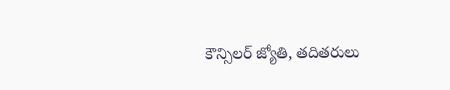కౌన్సిలర్ జ్యోతి, తదితరులు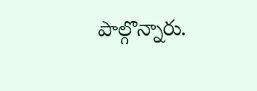పాల్గొన్నారు.